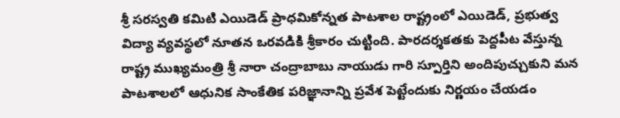శ్రీ సరస్వతి కమిటి ఎయిడెడ్ ప్రాధమికోన్నత పాటశాల రాష్ట్రంలో ఎయిడెడ్, ప్రభుత్వ విద్యా వ్యవస్థలో నూతన ఒరవడికి శ్రీకారం చుట్టింది. పారదర్శకతకు పెద్దపీట వేస్తున్న రాష్ట్ర ముఖ్యమంత్రి శ్రీ నారా చంద్రాబాబు నాయుడు గారి స్పూర్తిని అందిపుచ్చుకుని మన పాటశాలలో ఆధునిక సాంకేతిక పరిజ్ఞానాన్ని ప్రవేశ పెట్టేందుకు నిర్ణయం చేయడం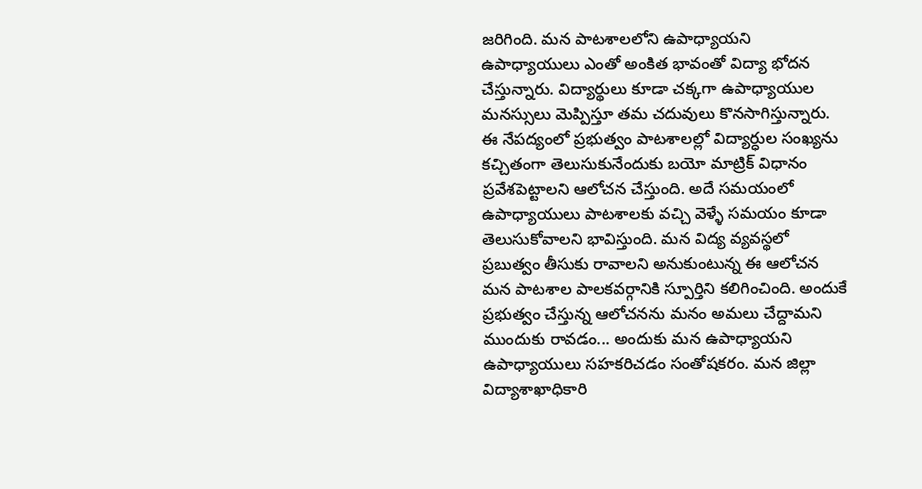జరిగింది. మన పాటశాలలోని ఉపాధ్యాయని ఉపాధ్యాయులు ఎంతో అంకిత భావంతో విద్యా భోదన చేస్తున్నారు. విద్యార్థులు కూడా చక్కగా ఉపాధ్యాయుల మనస్సులు మెప్పిస్తూ తమ చదువులు కొనసాగిస్తున్నారు. ఈ నేపద్యంలో ప్రభుత్వం పాటశాలల్లో విద్యార్ధుల సంఖ్యను కచ్చితంగా తెలుసుకునేందుకు బయో మాట్రిక్ విధానం ప్రవేశపెట్టాలని ఆలోచన చేస్తుంది. అదే సమయంలో ఉపాధ్యాయులు పాటశాలకు వచ్చి వెళ్ళే సమయం కూడా తెలుసుకోవాలని భావిస్తుంది. మన విద్య వ్యవస్థలో ప్రబుత్వం తీసుకు రావాలని అనుకుంటున్న ఈ ఆలోచన మన పాటశాల పాలకవర్గానికి స్పూర్తిని కలిగించింది. అందుకే ప్రభుత్వం చేస్తున్న ఆలోచనను మనం అమలు చేద్దామని ముందుకు రావడం... అందుకు మన ఉపాధ్యాయని ఉపాధ్యాయులు సహకరిచడం సంతోషకరం. మన జిల్లా విద్యాశాఖాధికారి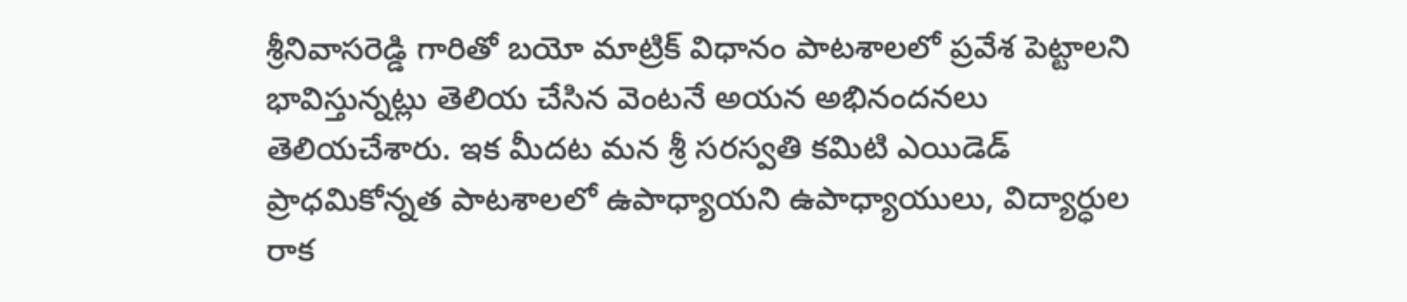శ్రీనివాసరెడ్డి గారితో బయో మాట్రిక్ విధానం పాటశాలలో ప్రవేశ పెట్టాలని భావిస్తున్నట్లు తెలియ చేసిన వెంటనే అయన అభినందనలు తెలియచేశారు. ఇక మీదట మన శ్రీ సరస్వతి కమిటి ఎయిడెడ్ ప్రాధమికోన్నత పాటశాలలో ఉపాధ్యాయని ఉపాధ్యాయులు, విద్యార్ధుల రాక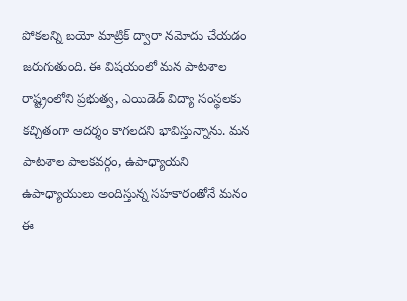పోకలన్ని బయో మాట్రిక్ ద్వారా నమోదు చేయడం జరుగుతుంది. ఈ విషయంలో మన పాటశాల రాష్ట్రంలోని ప్రభుత్వ, ఎయిడెడ్ విద్యా సంస్థలకు కచ్చితంగా ఆదర్శం కాగలదని భావిస్తున్నాను. మన పాటశాల పాలకవర్గం, ఉపాధ్యాయని ఉపాధ్యాయులు అందిస్తున్న సహకారంతోనే మనం ఈ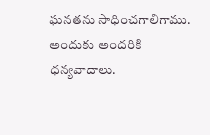ఘనతను సాధించగాలిగాము. అందుకు అందరికి ధన్యవాదాలు.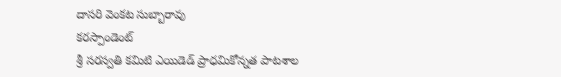దాసరి వెంకట సుబ్బారావు
కరస్పాండెంట్
శ్రీ సరస్వతి కమిటి ఎయిడెడ్ ప్రాధమికోన్నత పాటశాల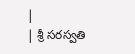|
| శ్రీ సరస్వతి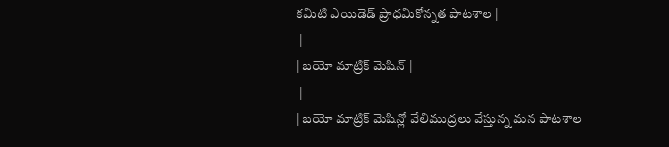కమిటి ఎయిడెడ్ ప్రాధమికోన్నత పాటశాల |
 |
| బయో మాట్రిక్ మెషిన్ |
 |
| బయో మాట్రిక్ మెషిన్లో వేలిముద్రలు వేస్తున్న మన పాటశాల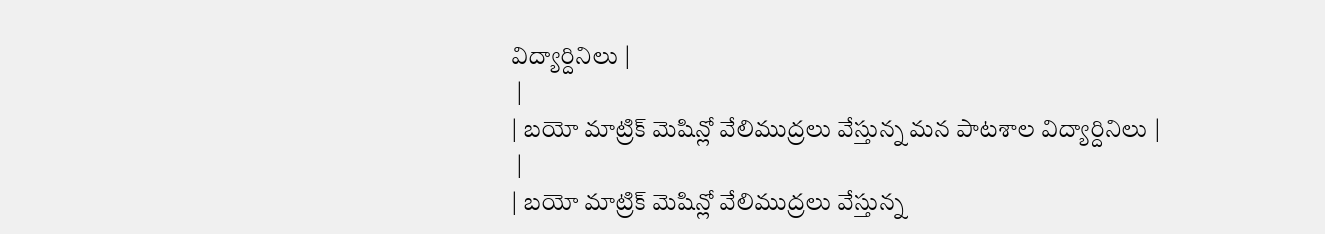విద్యార్దినిలు |
 |
| బయో మాట్రిక్ మెషిన్లో వేలిముద్రలు వేస్తున్న మన పాటశాల విద్యార్దినిలు |
 |
| బయో మాట్రిక్ మెషిన్లో వేలిముద్రలు వేస్తున్న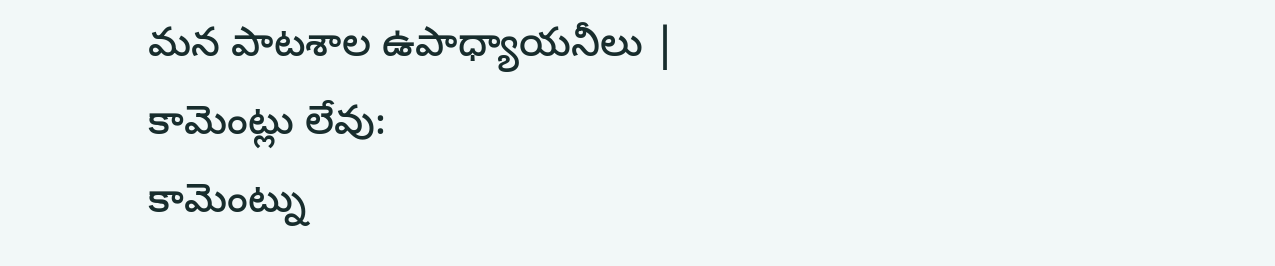మన పాటశాల ఉపాధ్యాయనీలు |
కామెంట్లు లేవు:
కామెంట్ను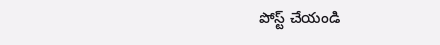పోస్ట్ చేయండి